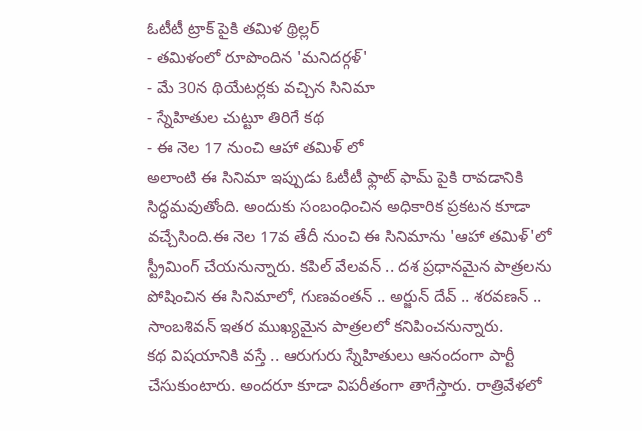ఓటీటీ ట్రాక్ పైకి తమిళ థ్రిల్లర్
- తమిళంలో రూపొందిన 'మనిదర్గళ్'
- మే 30న థియేటర్లకు వచ్చిన సినిమా
- స్నేహితుల చుట్టూ తిరిగే కథ
- ఈ నెల 17 నుంచి ఆహా తమిళ్ లో
అలాంటి ఈ సినిమా ఇప్పుడు ఓటీటీ ఫ్లాట్ ఫామ్ పైకి రావడానికి సిద్ధమవుతోంది. అందుకు సంబంధించిన అధికారిక ప్రకటన కూడా వచ్చేసింది.ఈ నెల 17వ తేదీ నుంచి ఈ సినిమాను 'ఆహా తమిళ్'లో స్ట్రీమింగ్ చేయనున్నారు. కపిల్ వేలవన్ .. దశ ప్రధానమైన పాత్రలను పోషించిన ఈ సినిమాలో, గుణవంతన్ .. అర్జున్ దేవ్ .. శరవణన్ .. సాంబశివన్ ఇతర ముఖ్యమైన పాత్రలలో కనిపించనున్నారు.
కథ విషయానికి వస్తే .. ఆరుగురు స్నేహితులు ఆనందంగా పార్టీ చేసుకుంటారు. అందరూ కూడా విపరీతంగా తాగేస్తారు. రాత్రివేళలో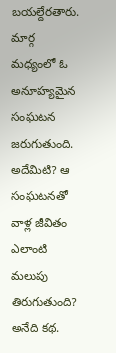బయల్దేరతారు. మార్గ మధ్యంలో ఓ అనూహ్యమైన సంఘటన జరుగుతుంది. అదేమిటి? ఆ సంఘటనతో వాళ్ల జీవితం ఎలాంటి మలుపు తిరుగుతుంది? అనేది కథ.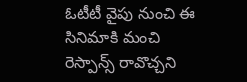ఓటీటీ వైపు నుంచి ఈ సినిమాకి మంచి రెస్పాన్స్ రావొచ్చని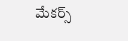మేకర్స్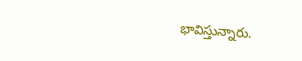భావిస్తున్నారు.